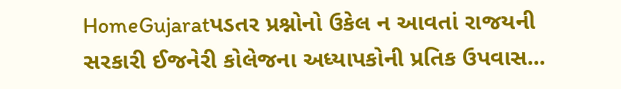HomeGujaratપડતર પ્રશ્નોનો ઉકેલ ન આવતાં રાજયની સરકારી ઈજનેરી કોલેજના અધ્યાપકોની પ્રતિક ઉપવાસ...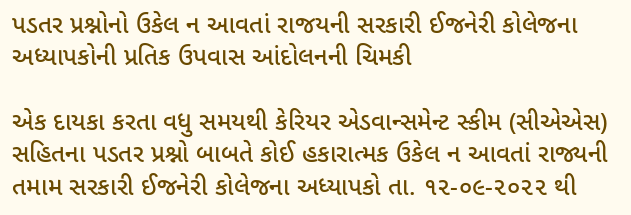પડતર પ્રશ્નોનો ઉકેલ ન આવતાં રાજયની સરકારી ઈજનેરી કોલેજના અધ્યાપકોની પ્રતિક ઉપવાસ આંદોલનની ચિમકી

એક દાયકા કરતા વધુ સમયથી કેરિયર એડવાન્સમેન્ટ સ્કીમ (સીએએસ) સહિતના પડતર પ્રશ્નો બાબતે કોઈ હકારાત્મક ઉકેલ ન આવતાં રાજ્યની તમામ સરકારી ઈજનેરી કોલેજના અધ્યાપકો તા. ૧૨-૦૯-૨૦૨૨ થી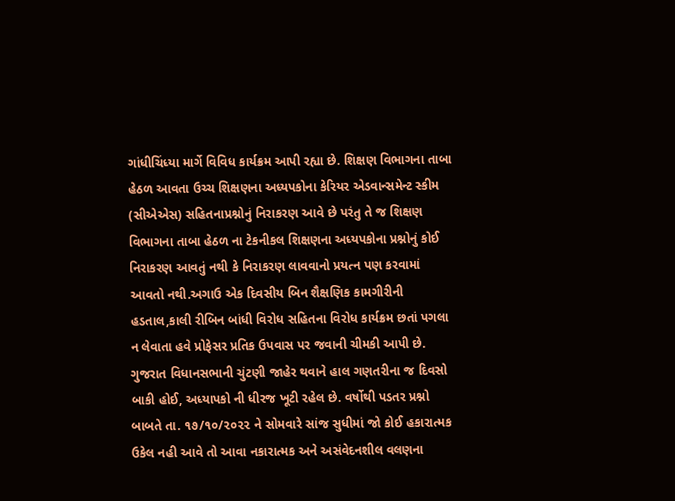ગાંધીચિંધ્યા માર્ગે વિવિધ કાર્યક્રમ આપી રહ્યા છે. શિક્ષણ વિભાગના તાબા હેઠળ આવતા ઉચ્ચ શિક્ષણના અધ્યપકોના કેરિયર એડવાન્સમેન્ટ સ્કીમ (સીએએસ) સહિતનાપ્રશ્નોનું નિરાકરણ આવે છે પરંતુ તે જ શિક્ષણ વિભાગના તાબા હેઠળ ના ટેકનીકલ શિક્ષણના અધ્યપકોના પ્રશ્નોનું કોઈ નિરાકરણ આવતું નથી કે નિરાકરણ લાવવાનો પ્રયત્ન પણ કરવામાં આવતો નથી.અગાઉ એક દિવસીય બિન શૈક્ષણિક કામગીરીની હડતાલ,કાલી રીબિન બાંધી વિરોધ સહિતના વિરોધ કાર્યક્રમ છતાં પગલા ન લેવાતા હવે પ્રોફેસર પ્રતિક ઉપવાસ પર જવાની ચીમકી આપી છે.
ગુજરાત વિધાનસભાની ચુંટણી જાહેર થવાને હાલ ગણતરીના જ દિવસો બાકી હોઈ, અધ્યાપકો ની ધીરજ ખૂટી રહેલ છે. વર્ષોથી પડતર પ્રશ્નો બાબતે તા. ૧૭/૧૦/૨૦૨૨ ને સોમવારે સાંજ સુધીમાં જો કોઈ હકારાત્મક ઉકેલ નહી આવે તો આવા નકારાત્મક અને અસંવેદનશીલ વલણના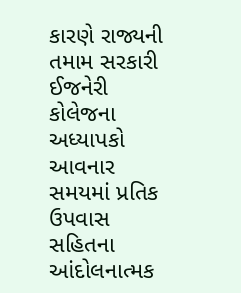કારણે રાજ્યની તમામ સરકારી ઈજનેરી કોલેજના અધ્યાપકો આવનાર સમયમાં પ્રતિક ઉપવાસ સહિતના આંદોલનાત્મક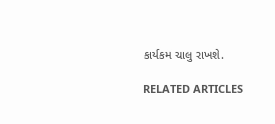કાર્યકમ ચાલુ રાખશે.

RELATED ARTICLES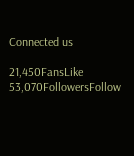Connected us

21,450FansLike
53,070FollowersFollow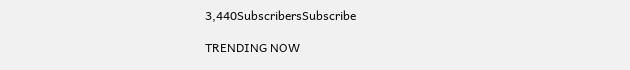3,440SubscribersSubscribe

TRENDING NOW